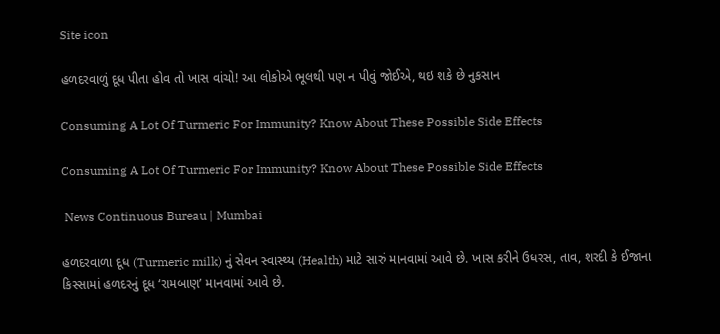Site icon

હળદરવાળું દૂધ પીતા હોવ તો ખાસ વાંચો! આ લોકોએ ભૂલથી પણ ન પીવું જોઈએ, થઇ શકે છે નુકસાન

Consuming A Lot Of Turmeric For Immunity? Know About These Possible Side Effects

Consuming A Lot Of Turmeric For Immunity? Know About These Possible Side Effects

 News Continuous Bureau | Mumbai

હળદરવાળા દૂધ (Turmeric milk) નું સેવન સ્વાસ્થ્ય (Health) માટે સારું માનવામાં આવે છે. ખાસ કરીને ઉધરસ, તાવ, શરદી કે ઈજાના કિસ્સામાં હળદરનું દૂધ ‘રામબાણ’ માનવામાં આવે છે.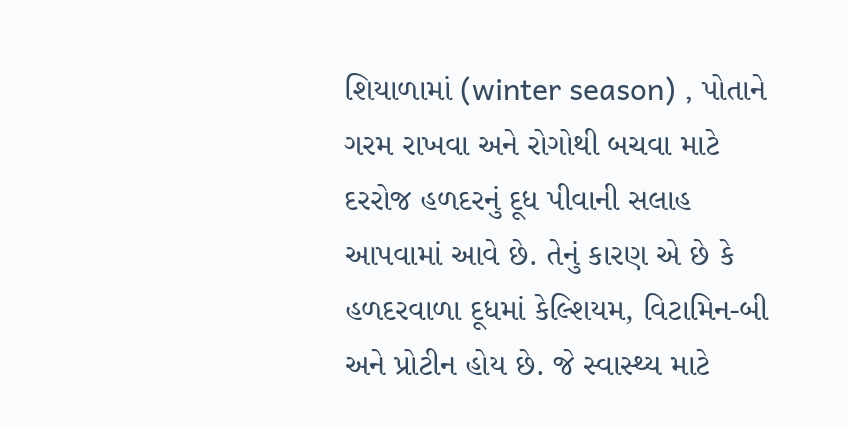શિયાળામાં (winter season) , પોતાને ગરમ રાખવા અને રોગોથી બચવા માટે દરરોજ હળદરનું દૂધ પીવાની સલાહ આપવામાં આવે છે. તેનું કારણ એ છે કે હળદરવાળા દૂધમાં કેલ્શિયમ, વિટામિન-બી અને પ્રોટીન હોય છે. જે સ્વાસ્થ્ય માટે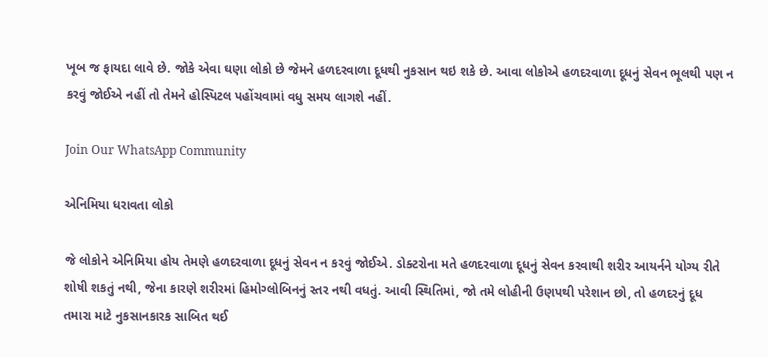ખૂબ જ ફાયદા લાવે છે. જોકે એવા ઘણા લોકો છે જેમને હળદરવાળા દૂધથી નુકસાન થઇ શકે છે. આવા લોકોએ હળદરવાળા દૂધનું સેવન ભૂલથી પણ ન કરવું જોઈએ નહીં તો તેમને હોસ્પિટલ પહોંચવામાં વધુ સમય લાગશે નહીં.

Join Our WhatsApp Community

એનિમિયા ધરાવતા લોકો

જે લોકોને એનિમિયા હોય તેમણે હળદરવાળા દૂધનું સેવન ન કરવું જોઈએ. ડોક્ટરોના મતે હળદરવાળા દૂધનું સેવન કરવાથી શરીર આયર્નને યોગ્ય રીતે શોષી શકતું નથી, જેના કારણે શરીરમાં હિમોગ્લોબિનનું સ્તર નથી વધતું. આવી સ્થિતિમાં, જો તમે લોહીની ઉણપથી પરેશાન છો, તો હળદરનું દૂધ તમારા માટે નુકસાનકારક સાબિત થઈ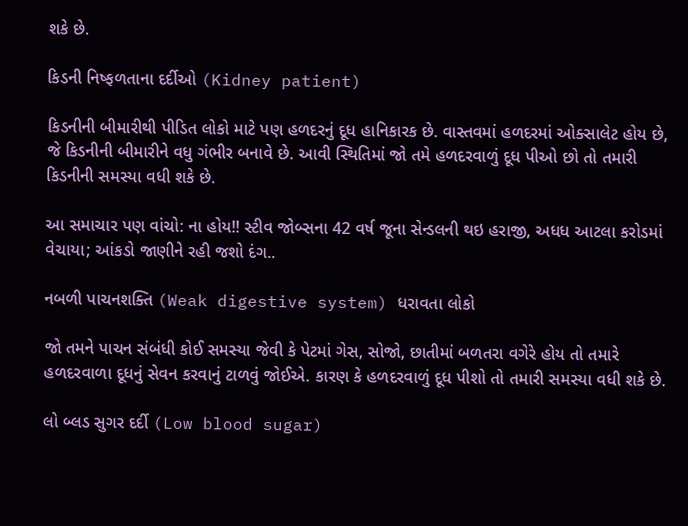શકે છે.

કિડની નિષ્ફળતાના દર્દીઓ (Kidney patient)

કિડનીની બીમારીથી પીડિત લોકો માટે પણ હળદરનું દૂધ હાનિકારક છે. વાસ્તવમાં હળદરમાં ઓક્સાલેટ હોય છે, જે કિડનીની બીમારીને વધુ ગંભીર બનાવે છે. આવી સ્થિતિમાં જો તમે હળદરવાળું દૂધ પીઓ છો તો તમારી કિડનીની સમસ્યા વધી શકે છે.

આ સમાચાર પણ વાંચો: ના હોય!! સ્ટીવ જોબ્સના 42 વર્ષ જૂના સેન્ડલની થઇ હરાજી, અધધ આટલા કરોડમાં વેચાયા; આંકડો જાણીને રહી જશો દંગ..

નબળી પાચનશક્તિ (Weak digestive system) ધરાવતા લોકો

જો તમને પાચન સંબંધી કોઈ સમસ્યા જેવી કે પેટમાં ગેસ, સોજો, છાતીમાં બળતરા વગેરે હોય તો તમારે હળદરવાળા દૂધનું સેવન કરવાનું ટાળવું જોઈએ. કારણ કે હળદરવાળું દૂધ પીશો તો તમારી સમસ્યા વધી શકે છે.

લો બ્લડ સુગર દર્દી (Low blood sugar)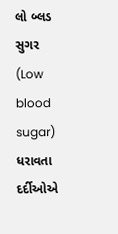લો બ્લડ સુગર (Low blood sugar) ધરાવતા દર્દીઓએ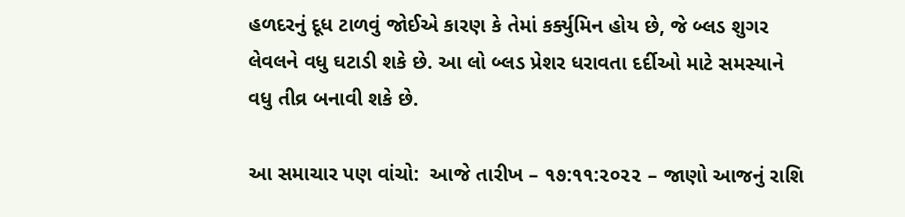હળદરનું દૂધ ટાળવું જોઈએ કારણ કે તેમાં કર્ક્યુમિન હોય છે, જે બ્લડ શુગર લેવલને વધુ ઘટાડી શકે છે. આ લો બ્લડ પ્રેશર ધરાવતા દર્દીઓ માટે સમસ્યાને વધુ તીવ્ર બનાવી શકે છે.

આ સમાચાર પણ વાંચો:  આજે તારીખ – ૧૭:૧૧:૨૦૨૨ – જાણો આજનું રાશિ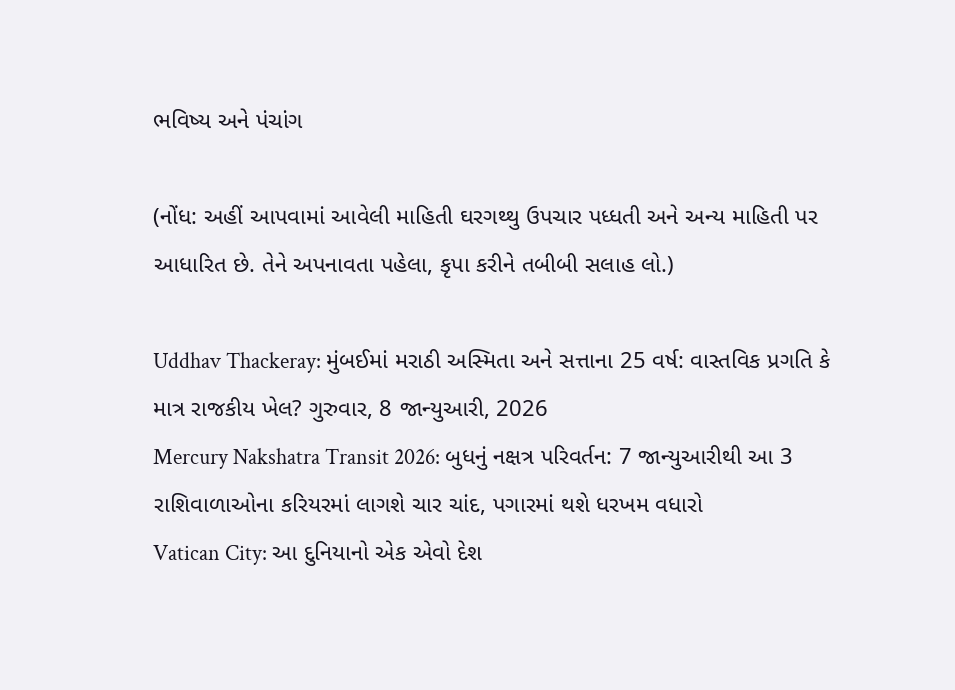ભવિષ્ય અને પંચાંગ

(નોંધ: અહીં આપવામાં આવેલી માહિતી ઘરગથ્થુ ઉપચાર પધ્ધતી અને અન્ય માહિતી પર આધારિત છે. તેને અપનાવતા પહેલા, કૃપા કરીને તબીબી સલાહ લો.)

Uddhav Thackeray: મુંબઈમાં મરાઠી અસ્મિતા અને સત્તાના 25 વર્ષ: વાસ્તવિક પ્રગતિ કે માત્ર રાજકીય ખેલ? ગુરુવાર, 8 જાન્યુઆરી, 2026
Mercury Nakshatra Transit 2026: બુધનું નક્ષત્ર પરિવર્તન: 7 જાન્યુઆરીથી આ 3 રાશિવાળાઓના કરિયરમાં લાગશે ચાર ચાંદ, પગારમાં થશે ધરખમ વધારો
Vatican City: આ દુનિયાનો એક એવો દેશ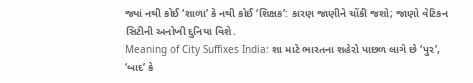જ્યાં નથી કોઈ ‘શાળા’ કે નથી કોઈ ‘શિક્ષક’: કારણ જાણીને ચોંકી જશો; જાણો વેટિકન સિટીની અનોખી દુનિયા વિશે.
Meaning of City Suffixes India: શા માટે ભારતના શહેરો પાછળ લાગે છે ‘પુર’, ‘બાદ’ કે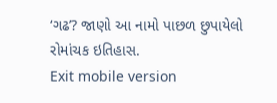‘ગઢ’? જાણો આ નામો પાછળ છુપાયેલો રોમાંચક ઇતિહાસ.
Exit mobile version